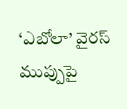‘ఎబోలా’ వైరస్ ముప్పుపై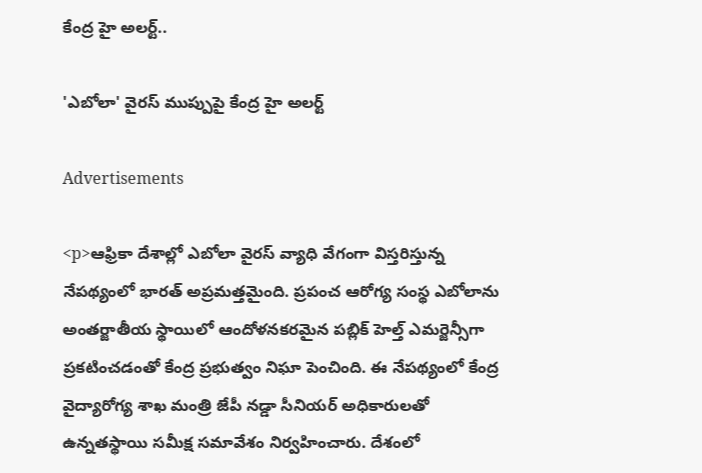కేంద్ర హై అలర్ట్..

'ఎబోలా' వైరస్ ముప్పుపై కేంద్ర హై అలర్ట్

Advertisements

<p>ఆఫ్రికా దేశాల్లో ఎబోలా వైరస్ వ్యాధి వేగంగా విస్తరిస్తున్న నేపథ్యంలో భారత్ అప్రమత్తమైంది. ప్రపంచ ఆరోగ్య సంస్థ ఎబోలాను అంతర్జాతీయ స్థాయిలో ఆందోళనకరమైన పబ్లిక్ హెల్త్ ఎమర్జెన్సీగా ప్రకటించడంతో కేంద్ర ప్రభుత్వం నిఘా పెంచింది. ఈ నేపథ్యంలో కేంద్ర వైద్యారోగ్య శాఖ మంత్రి జేపీ నడ్డా సీనియర్ అధికారులతో ఉన్నతస్థాయి సమీక్ష సమావేశం నిర్వహించారు. దేశంలో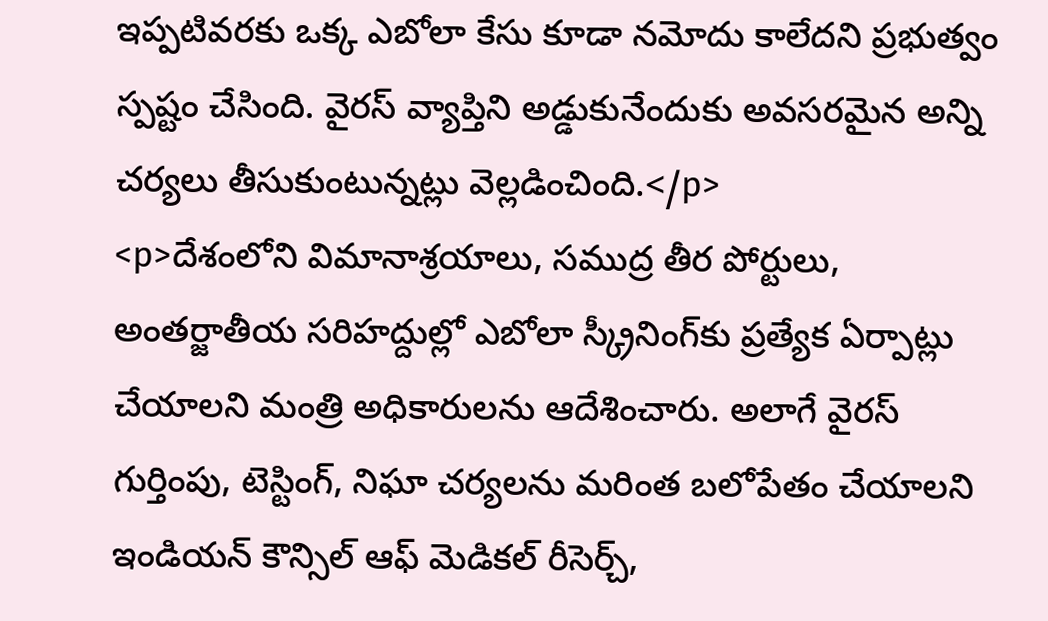ఇప్పటివరకు ఒక్క ఎబోలా కేసు కూడా నమోదు కాలేదని ప్రభుత్వం స్పష్టం చేసింది. వైరస్ వ్యాప్తిని అడ్డుకునేందుకు అవసరమైన అన్ని చర్యలు తీసుకుంటున్నట్లు వెల్లడించింది.</p>
<p>దేశంలోని విమానాశ్రయాలు, సముద్ర తీర పోర్టులు, అంతర్జాతీయ సరిహద్దుల్లో ఎబోలా స్క్రీనింగ్‌కు ప్రత్యేక ఏర్పాట్లు చేయాలని మంత్రి అధికారులను ఆదేశించారు. అలాగే వైరస్ గుర్తింపు, టెస్టింగ్, నిఘా చర్యలను మరింత బలోపేతం చేయాలని ఇండియన్ కౌన్సిల్ ఆఫ్ మెడికల్ రీసెర్చ్,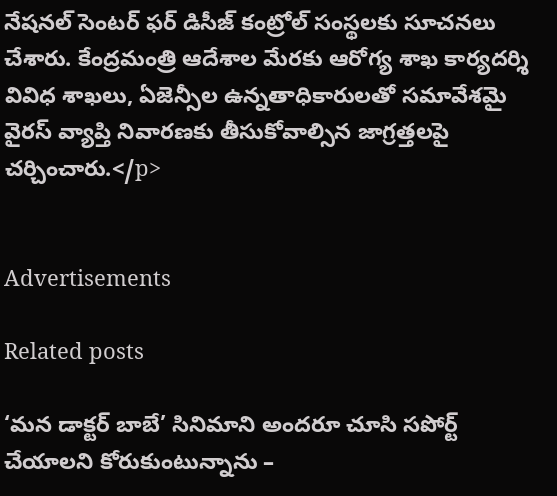నేషనల్ సెంటర్ ఫర్ డిసీజ్ కంట్రోల్ సంస్థలకు సూచనలు చేశారు. కేంద్రమంత్రి ఆదేశాల మేరకు ఆరోగ్య శాఖ కార్యదర్శి వివిధ శాఖలు, ఏజెన్సీల ఉన్నతాధికారులతో సమావేశమై వైరస్ వ్యాప్తి నివారణకు తీసుకోవాల్సిన జాగ్రత్తలపై చర్చించారు.</p>


Advertisements

Related posts

‘మన డాక్టర్ బాబే’ సినిమాని అందరూ చూసి సపోర్ట్ చేయాలని కోరుకుంటున్నాను –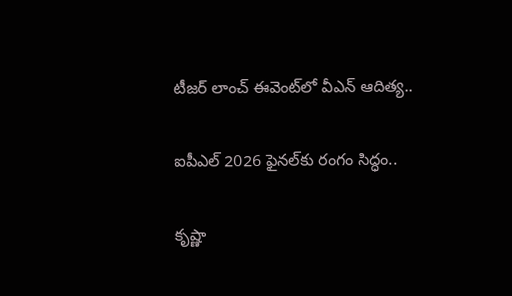టీజర్ లాంచ్ ఈవెంట్‌లో వీఎన్ ఆదిత్య..

ఐపీఎల్‌ 2026 ఫైనల్‌కు రంగం సిద్ధం..

కృష్ణా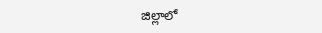జిల్లాలో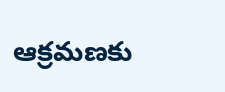ఆక్రమణకు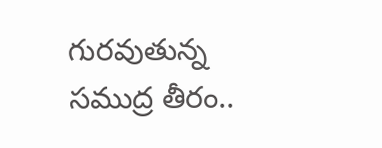గురవుతున్న సముద్ర తీరం..